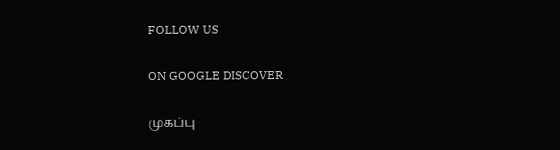FOLLOW US

ON GOOGLE DISCOVER

முகப்பு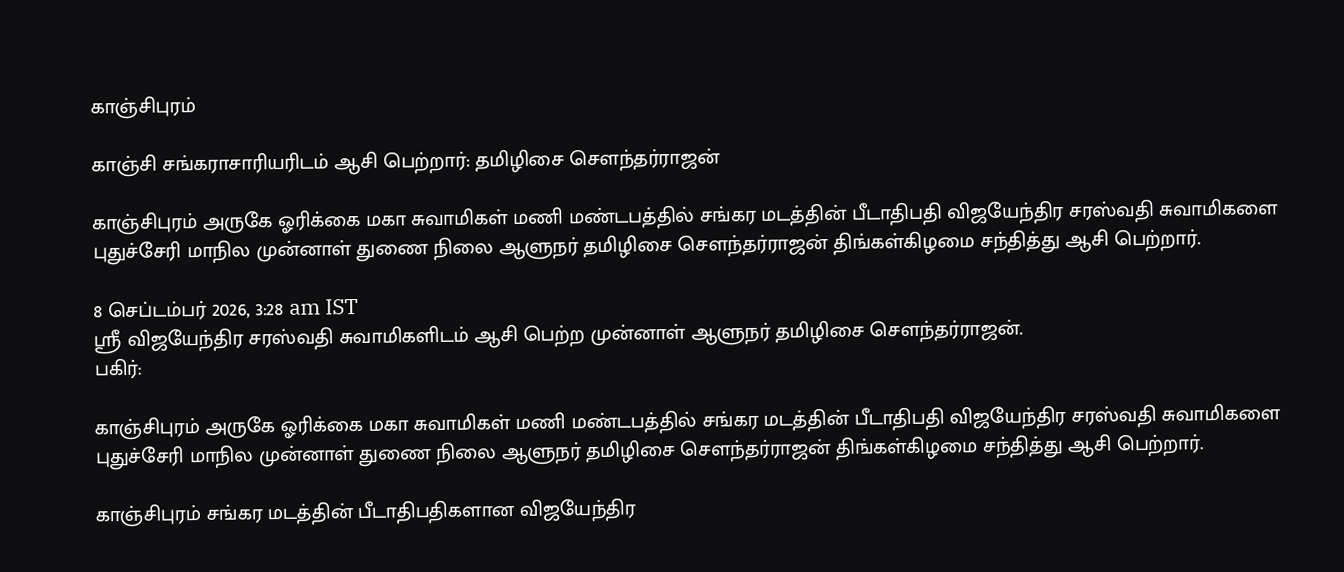காஞ்சிபுரம்

காஞ்சி சங்கராசாரியரிடம் ஆசி பெற்றார்: தமிழிசை செளந்தர்ராஜன்

காஞ்சிபுரம் அருகே ஓரிக்கை மகா சுவாமிகள் மணி மண்டபத்தில் சங்கர மடத்தின் பீடாதிபதி விஜயேந்திர சரஸ்வதி சுவாமிகளை புதுச்சேரி மாநில முன்னாள் துணை நிலை ஆளுநர் தமிழிசை செளந்தர்ராஜன் திங்கள்கிழமை சந்தித்து ஆசி பெற்றார்.

8 செப்டம்பர் 2026, 3:28 am IST
ஸ்ரீ விஜயேந்திர சரஸ்வதி சுவாமிகளிடம் ஆசி பெற்ற முன்னாள் ஆளுநர் தமிழிசை சௌந்தர்ராஜன்.
பகிர்:

காஞ்சிபுரம் அருகே ஓரிக்கை மகா சுவாமிகள் மணி மண்டபத்தில் சங்கர மடத்தின் பீடாதிபதி விஜயேந்திர சரஸ்வதி சுவாமிகளை புதுச்சேரி மாநில முன்னாள் துணை நிலை ஆளுநர் தமிழிசை செளந்தர்ராஜன் திங்கள்கிழமை சந்தித்து ஆசி பெற்றார்.

காஞ்சிபுரம் சங்கர மடத்தின் பீடாதிபதிகளான விஜயேந்திர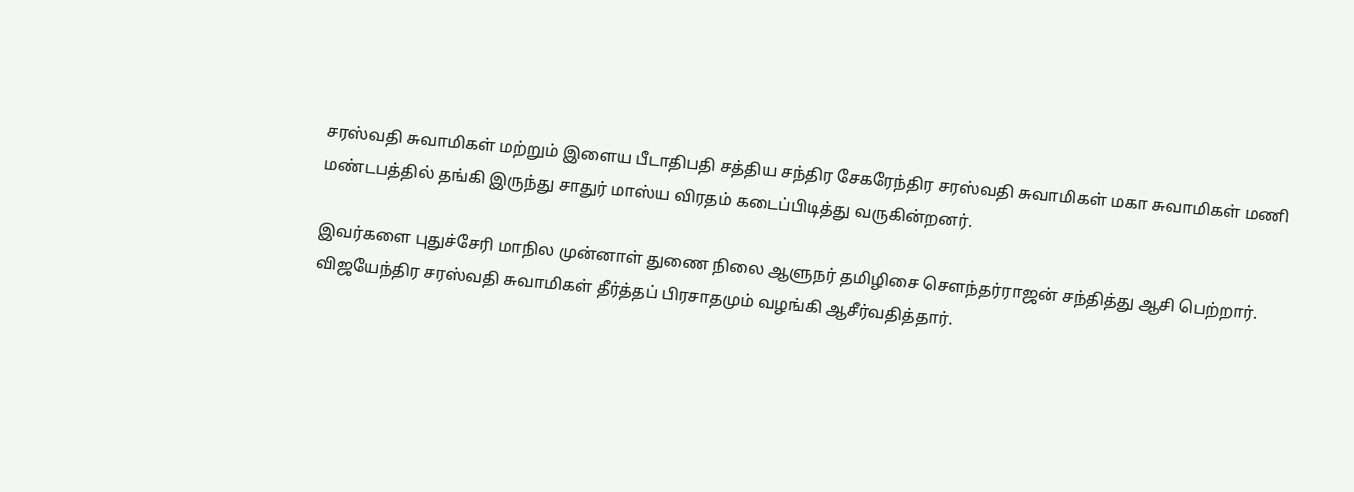சரஸ்வதி சுவாமிகள் மற்றும் இளைய பீடாதிபதி சத்திய சந்திர சேகரேந்திர சரஸ்வதி சுவாமிகள் மகா சுவாமிகள் மணி மண்டபத்தில் தங்கி இருந்து சாதுர் மாஸ்ய விரதம் கடைப்பிடித்து வருகின்றனர்.

இவர்களை புதுச்சேரி மாநில முன்னாள் துணை நிலை ஆளுநர் தமிழிசை செளந்தர்ராஜன் சந்தித்து ஆசி பெற்றார். விஜயேந்திர சரஸ்வதி சுவாமிகள் தீர்த்தப் பிரசாதமும் வழங்கி ஆசீர்வதித்தார்.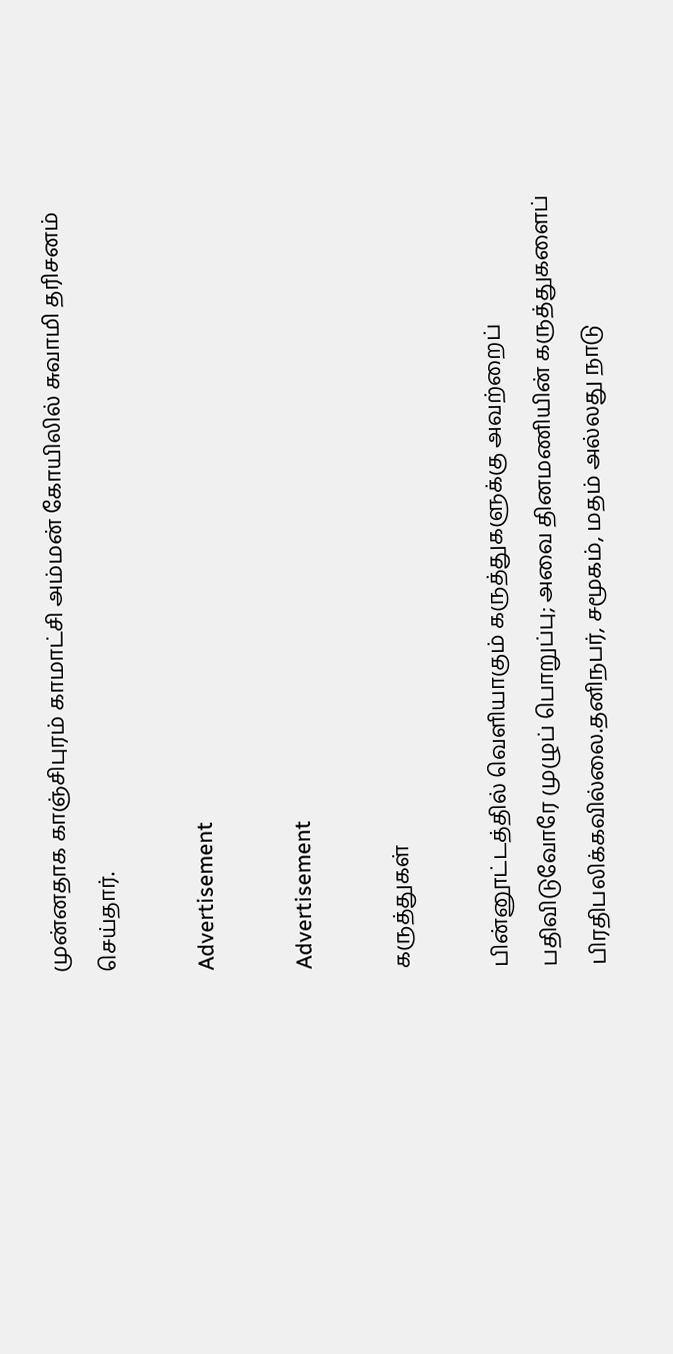முன்னதாக காஞ்சிபுரம் காமாட்சி அம்மன் கோயிலில் சுவாமி தரிசனம் செய்தார்.

Advertisement

Advertisement

கருத்துகள்

பின்னூட்டத்தில் வெளியாகும் கருத்துகளுக்கு அவற்றைப் பதிவிடுவோரே முழுப் பொறுப்பு; அவை தினமணியின் கருத்துகளைப் பிரதிபலிக்கவில்லை.தனிநபர், சமூகம், மதம் அல்லது நாடு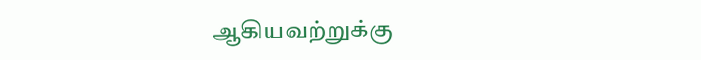ஆகியவற்றுக்கு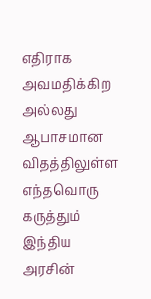எதிராக அவமதிக்கிற அல்லது ஆபாசமான விதத்திலுள்ள எந்தவொரு கருத்தும் இந்திய அரசின்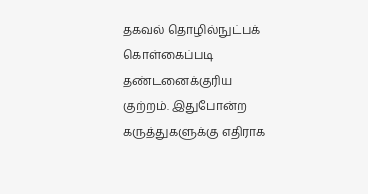தகவல் தொழில்நுட்பக் கொள்கைப்படி தண்டனைக்குரிய குற்றம். இதுபோன்ற கருத்துகளுக்கு எதிராக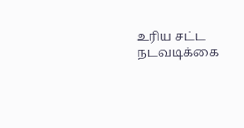உரிய சட்ட நடவடிக்கை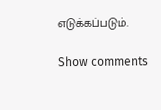எடுக்கப்படும்.

Show comments